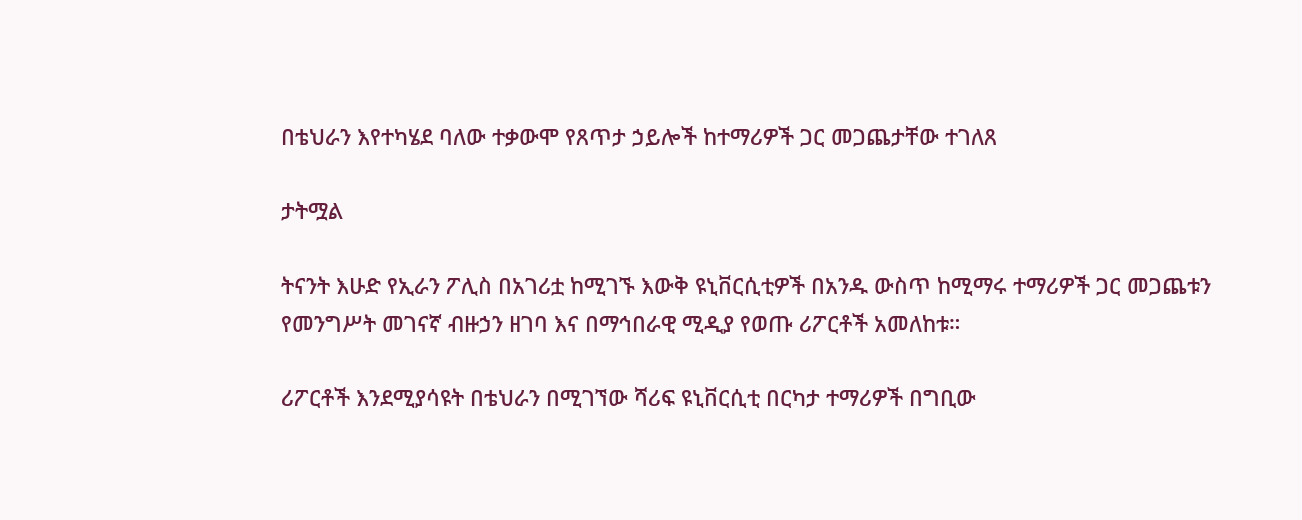በቴህራን እየተካሄደ ባለው ተቃውሞ የጸጥታ ኃይሎች ከተማሪዎች ጋር መጋጨታቸው ተገለጸ

ታትሟል

ትናንት እሁድ የኢራን ፖሊስ በአገሪቷ ከሚገኙ እውቅ ዩኒቨርሲቲዎች በአንዱ ውስጥ ከሚማሩ ተማሪዎች ጋር መጋጨቱን የመንግሥት መገናኛ ብዙኃን ዘገባ እና በማኅበራዊ ሚዲያ የወጡ ሪፖርቶች አመለከቱ።

ሪፖርቶች እንደሚያሳዩት በቴህራን በሚገኘው ሻሪፍ ዩኒቨርሲቲ በርካታ ተማሪዎች በግቢው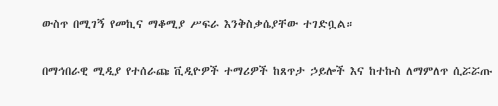ውስጥ በሚገኝ የመኪና ማቆሚያ ሥፍራ እንቅስቃሴያቸው ተገድቧል።

በማኅበራዊ ሚዲያ የተሰራጩ ቪዲዮዎች ተማሪዎች ከጸጥታ ኃይሎች እና ከተኩስ ለማምለጥ ሲሯሯጡ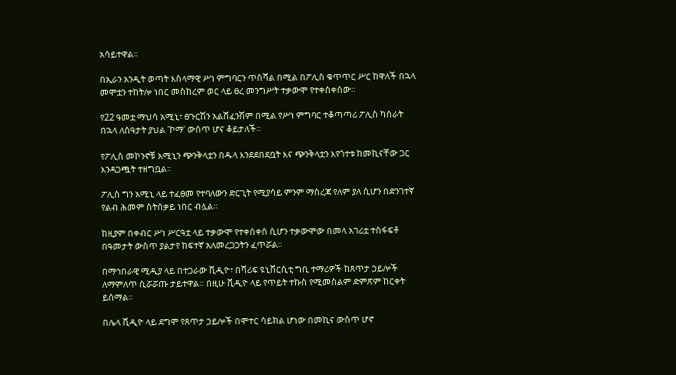አሳይተዋል።

በኢራን አንዲት ወጣት እስላማዊ ሥነ ምግባርን ጥሰሻል በሚል በፖሊስ ቁጥጥር ሥር ከዋለች በኋላ መሞቷን ተከትሎ ነበር መስከረም ወር ላይ ፀረ መንግሥት ተቃውሞ የተቀሰቀሰው።

የ22 ዓመቷ ማህሳ አሚኒ፣ ፀጉርሽን አልሸፈንሽም በሚል የሥነ ምግባር ተቆጣጣሪ ፖሊስ ካሰራት በኋላ ለሰዓታት ያህል 'ኮማ' ውስጥ ሆና ቆይታለች።

የፖሊስ መኮንኖቹ አሚኒን ጭንቅላቷን በዱላ እንደደበደቧት እና ጭንቅላቷን እየጎተቱ ከመኪናቸው ጋር እንዳጋጯት ተዘግቧል።

ፖሊስ ግን አሚኒ ላይ ተፈፀመ የተባለውን ድርጊት የሚያሳይ ምንም ማስረጃ የለም ያለ ሲሆን በድንገተኛ የልብ ሕመም ስትሰቃይ ነበር ብሏል።

ከዚያም በቀብር ሥነ ሥርዓቷ ላይ ተቃውሞ የተቀሰቀሰ ሲሆን ተቃውሞው በመላ አገሪቷ ተስፋፍቶ በዓመታት ውስጥ ያልታየ ከፍተኛ አለመረጋጋትን ፈጥሯል።

በማኅበራዊ ሚዲያ ላይ በተጋራው ቪዲዮ፣ በሻሪፍ ዩኒቨርሲቲ ግቢ ተማሪዎች ከጸጥታ ኃይሎች ለማምለጥ ሲሯሯጡ ታይተዋል። በዚሁ ቪዲዮ ላይ የጥይት ተኩስ የሚመስልም ድምጽም ከርቀት ይሰማል።

በሌላ ቪዲዮ ላይ ደግሞ የጸጥታ ኃይሎች በሞተር ሳይክል ሆነው በመኪና ውስጥ ሆኖ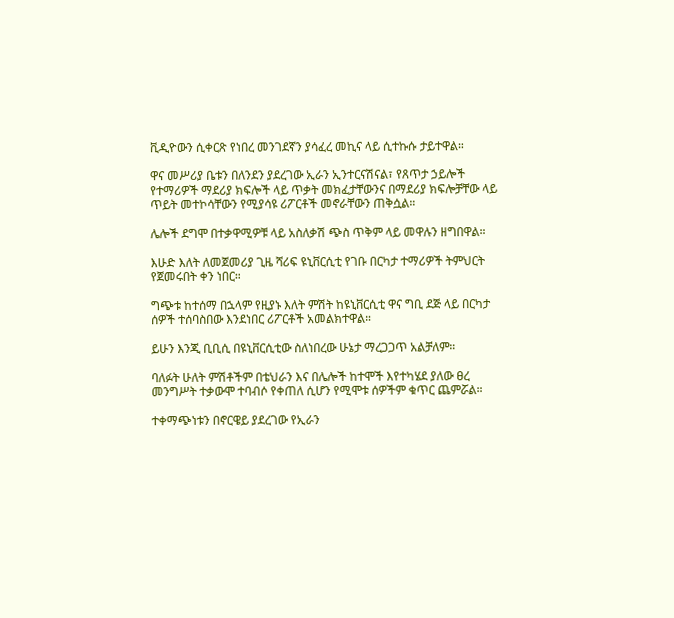ቪዲዮውን ሲቀርጽ የነበረ መንገደኛን ያሳፈረ መኪና ላይ ሲተኩሱ ታይተዋል።

ዋና መሥሪያ ቤቱን በለንደን ያደረገው ኢራን ኢንተርናሽናል፣ የጸጥታ ኃይሎች የተማሪዎች ማደሪያ ክፍሎች ላይ ጥቃት መክፈታቸውንና በማደሪያ ክፍሎቻቸው ላይ ጥይት መተኮሳቸውን የሚያሳዩ ሪፖርቶች መኖራቸውን ጠቅሷል።

ሌሎች ደግሞ በተቃዋሚዎቹ ላይ አስለቃሽ ጭስ ጥቅም ላይ መዋሉን ዘግበዋል።

እሁድ እለት ለመጀመሪያ ጊዜ ሻሪፍ ዩኒቨርሲቲ የገቡ በርካታ ተማሪዎች ትምህርት የጀመሩበት ቀን ነበር።

ግጭቱ ከተሰማ በኋላም የዚያኑ እለት ምሽት ከዩኒቨርሲቲ ዋና ግቢ ደጅ ላይ በርካታ ሰዎች ተሰባስበው እንደነበር ሪፖርቶች አመልክተዋል።

ይሁን እንጂ ቢቢሲ በዩኒቨርሲቲው ስለነበረው ሁኔታ ማረጋጋጥ አልቻለም።

ባለፉት ሁለት ምሽቶችም በቴህራን እና በሌሎች ከተሞች እየተካሄደ ያለው ፀረ መንግሥት ተቃውሞ ተባብሶ የቀጠለ ሲሆን የሚሞቱ ሰዎችም ቁጥር ጨምሯል።

ተቀማጭነቱን በኖርዌይ ያደረገው የኢራን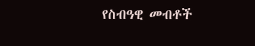የስብዓዊ መብቶች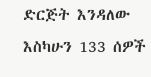ድርጅት እንዳለው እስካሁን 133 ሰዎች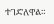ተገድለዋል።